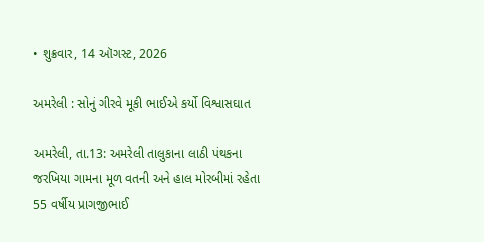• શુક્રવાર, 14 ઑગસ્ટ, 2026

અમરેલી : સોનું ગીરવે મૂકી ભાઈએ કર્યો વિશ્વાસઘાત

અમરેલી, તા.13: અમરેલી તાલુકાના લાઠી પંથકના જરખિયા ગામના મૂળ વતની અને હાલ મોરબીમાં રહેતા 55 વર્ષીય પ્રાગજીભાઈ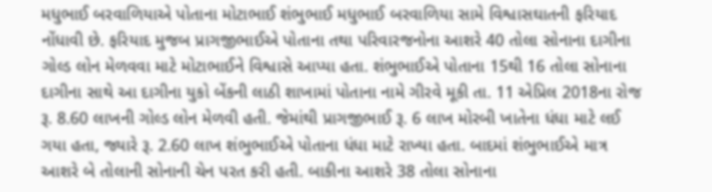મધુભાઈ બરવાળિયાએ પોતાના મોટાભાઈ શંભુભાઈ મધુભાઈ બરવાળિયા સામે વિશ્વાસઘાતની ફરિયાદ નોંધાવી છે. ફરિયાદ મુજબ પ્રાગજીભાઈએ પોતાના તથા પરિવારજનોના આશરે 40 તોલા સોનાના દાગીના ગોલ્ડ લોન મેળવવા માટે મોટાભાઈને વિશ્વાસે આપ્યા હતા. શંભુભાઈએ પોતાના 15થી 16 તોલા સોનાના દાગીના સાથે આ દાગીના યુકો બેંકની લાઠી શાખામાં પોતાના નામે ગીરવે મૂકી તા. 11 એપ્રિલ 2018ના રોજ રૂ. 8.60 લાખની ગોલ્ડ લોન મેળવી હતી. જેમાંથી પ્રાગજીભાઈ રૂ. 6 લાખ મોરબી ખાતેના ધંધા માટે લઈ ગયા હતા, જ્યારે રૂ. 2.60 લાખ શંભુભાઈએ પોતાના ધંધા માટે રાખ્યા હતા. બાદમાં શંભુભાઈએ માત્ર આશરે બે તોલાની સોનાની ચેન પરત કરી હતી. બાકીના આશરે 38 તોલા સોનાના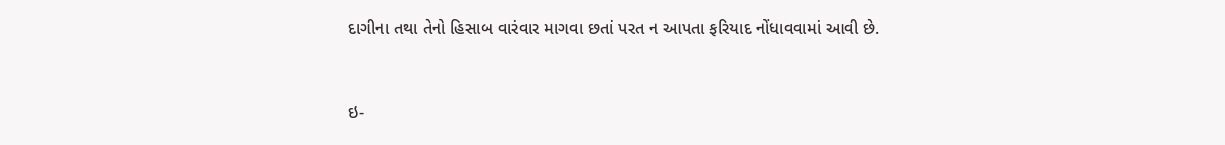દાગીના તથા તેનો હિસાબ વારંવાર માગવા છતાં પરત ન આપતા ફરિયાદ નોંધાવવામાં આવી છે.



ઇ-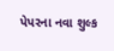પેપરના નવા શુલ્ક